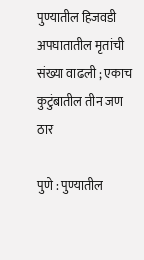पुण्यातील हिजवडी अपघातातील मृतांची संख्या वाढली ; एकाच कुटुंबातील तीन जण ठार

पुणे : पुण्यातील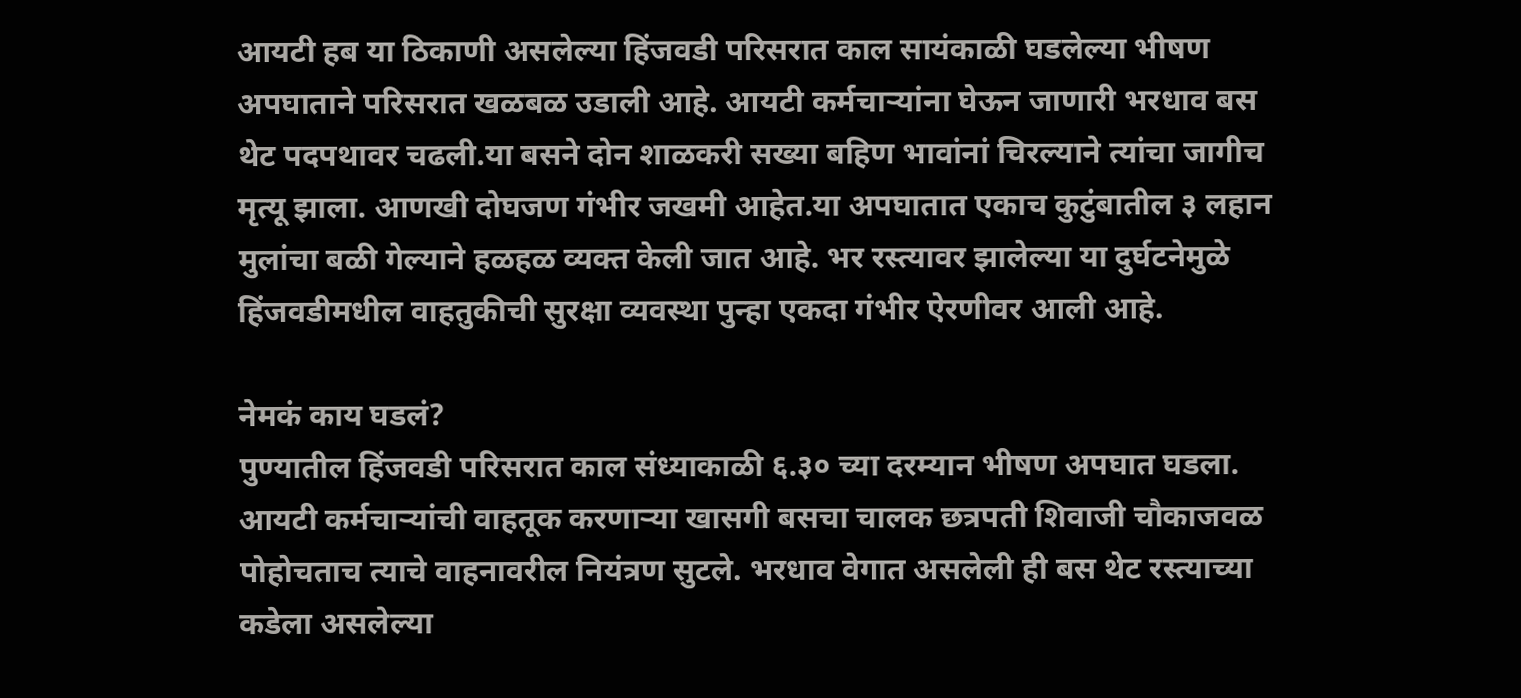आयटी हब या ठिकाणी असलेल्या हिंजवडी परिसरात काल सायंकाळी घडलेल्या भीषण अपघाताने परिसरात खळबळ उडाली आहे. आयटी कर्मचाऱ्यांना घेऊन जाणारी भरधाव बस थेट पदपथावर चढली.या बसने दोन शाळकरी सख्या बहिण भावांनां चिरल्याने त्यांचा जागीच मृत्यू झाला. आणखी दोघजण गंभीर जखमी आहेत.या अपघातात एकाच कुटुंबातील ३ लहान मुलांचा बळी गेल्याने हळहळ व्यक्त केली जात आहे. भर रस्त्यावर झालेल्या या दुर्घटनेमुळे हिंजवडीमधील वाहतुकीची सुरक्षा व्यवस्था पुन्हा एकदा गंभीर ऐरणीवर आली आहे.

नेमकं काय घडलं?
पुण्यातील हिंजवडी परिसरात काल संध्याकाळी ६.३० च्या दरम्यान भीषण अपघात घडला. आयटी कर्मचाऱ्यांची वाहतूक करणाऱ्या खासगी बसचा चालक छत्रपती शिवाजी चौकाजवळ पोहोचताच त्याचे वाहनावरील नियंत्रण सुटले. भरधाव वेगात असलेली ही बस थेट रस्त्याच्या कडेला असलेल्या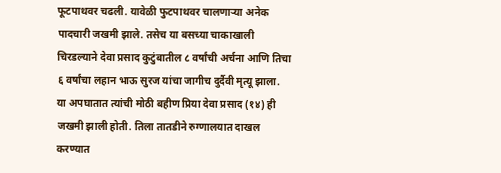फूटपाथवर चढली. यावेळी फुटपाथवर चालणाऱ्या अनेक पादचारी जखमी झाले. तसेच या बसच्या चाकाखाली चिरडल्याने देवा प्रसाद कुटुंबातील ८ वर्षांची अर्चना आणि तिचा ६ वर्षांचा लहान भाऊ सुरज यांचा जागीच दुर्दैवी मृत्यू झाला.
या अपघातात त्यांची मोठी बहीण प्रिया देवा प्रसाद (१४) ही जखमी झाली होती. तिला तातडीने रुग्णालयात दाखल करण्यात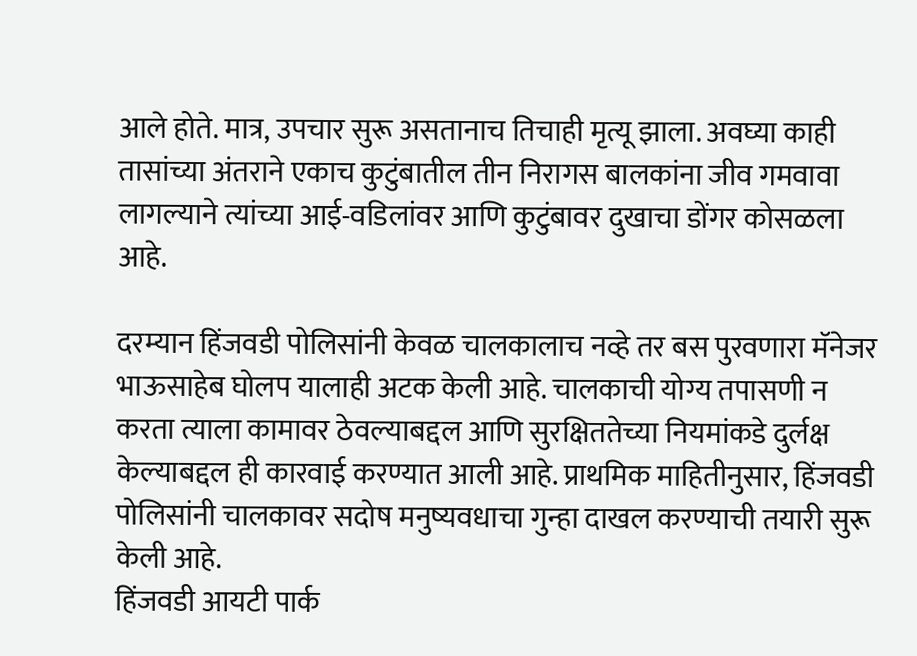आले होते. मात्र, उपचार सुरू असतानाच तिचाही मृत्यू झाला. अवघ्या काही तासांच्या अंतराने एकाच कुटुंबातील तीन निरागस बालकांना जीव गमवावा लागल्याने त्यांच्या आई-वडिलांवर आणि कुटुंबावर दुखाचा डोंगर कोसळला आहे.

दरम्यान हिंजवडी पोलिसांनी केवळ चालकालाच नव्हे तर बस पुरवणारा मॅनेजर भाऊसाहेब घोलप यालाही अटक केली आहे. चालकाची योग्य तपासणी न करता त्याला कामावर ठेवल्याबद्दल आणि सुरक्षिततेच्या नियमांकडे दुर्लक्ष केल्याबद्दल ही कारवाई करण्यात आली आहे. प्राथमिक माहितीनुसार, हिंजवडी पोलिसांनी चालकावर सदोष मनुष्यवधाचा गुन्हा दाखल करण्याची तयारी सुरू केली आहे.
हिंजवडी आयटी पार्क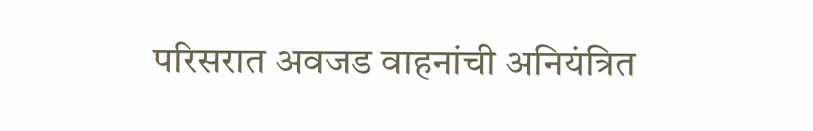परिसरात अवजड वाहनांची अनियंत्रित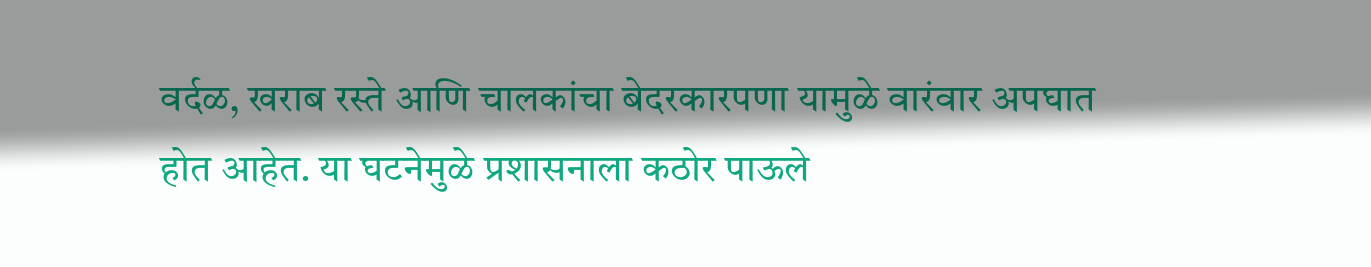वर्दळ, खराब रस्ते आणि चालकांचा बेदरकारपणा यामुळे वारंवार अपघात होत आहेत. या घटनेमुळे प्रशासनाला कठोर पाऊले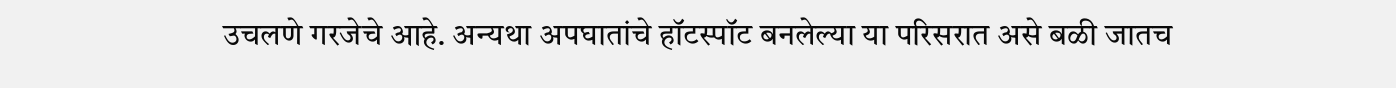उचलणे गरजेचे आहे. अन्यथा अपघातांचे हॉटस्पॉट बनलेल्या या परिसरात असे बळी जातच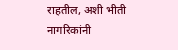राहतील, अशी भीती नागरिकांनी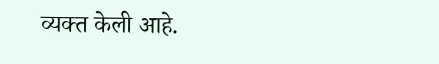व्यक्त केली आहे.